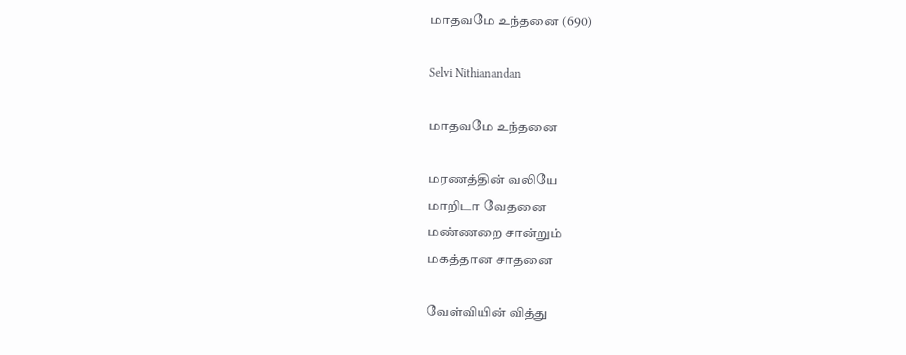மாதவமே உந்தனை (690)

Selvi Nithianandan

மாதவமே உந்தனை

மரணத்தின் வலியே
மாறிடா வேதனை
மண்ணறை சான்றும்
மகத்தான சாதனை

வேள்வியின் வித்து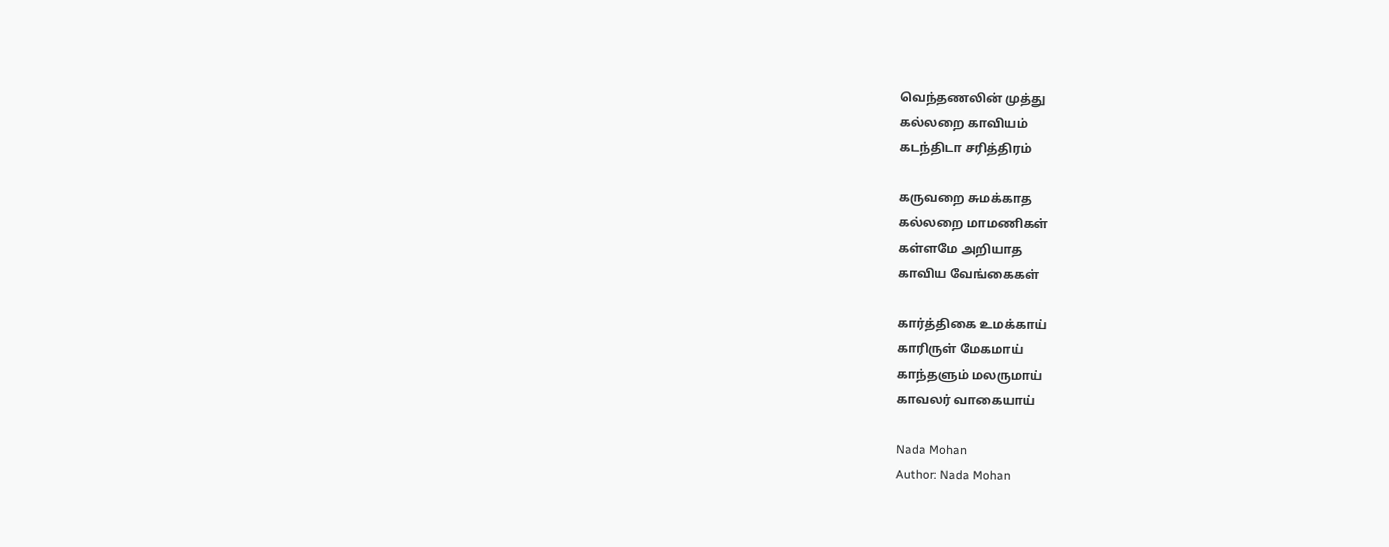வெந்தணலின் முத்து
கல்லறை காவியம்
கடந்திடா சரித்திரம்

கருவறை சுமக்காத
கல்லறை மாமணிகள்
கள்ளமே அறியாத
காவிய வேங்கைகள்

கார்த்திகை உமக்காய்
காரிருள் மேகமாய்
காந்தளும் மலருமாய்
காவலர் வாகையாய்

Nada Mohan
Author: Nada Mohan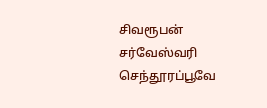சிவரூபன் சர்வேஸ்வரி செந்தூரப்பூவே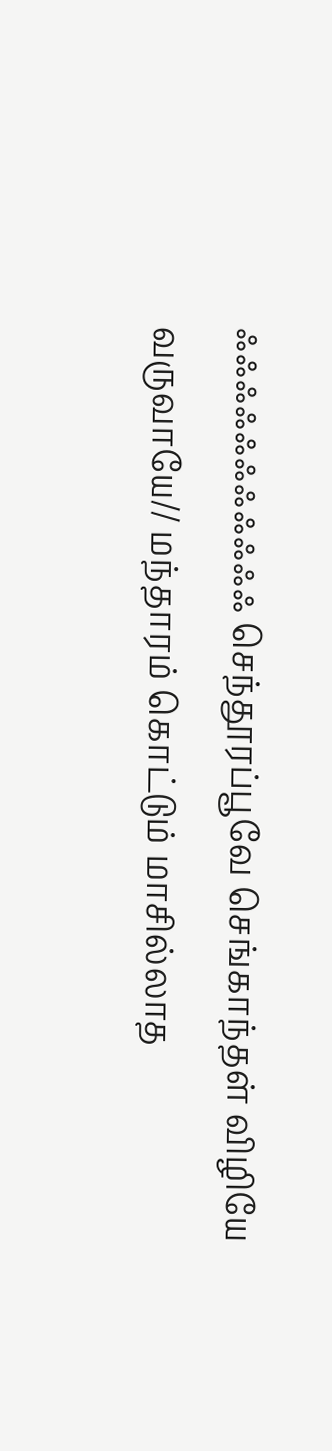ஃஃஃஃஃஃஃஃஃஃஃ செந்தூரப்பூவே செங்காந்தள் விழியே வருவாயே// மந்தாரம் கொட்டும் மாசில்லாத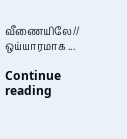வீணையிலே// ஒய்யாரமாக ...

Continue reading